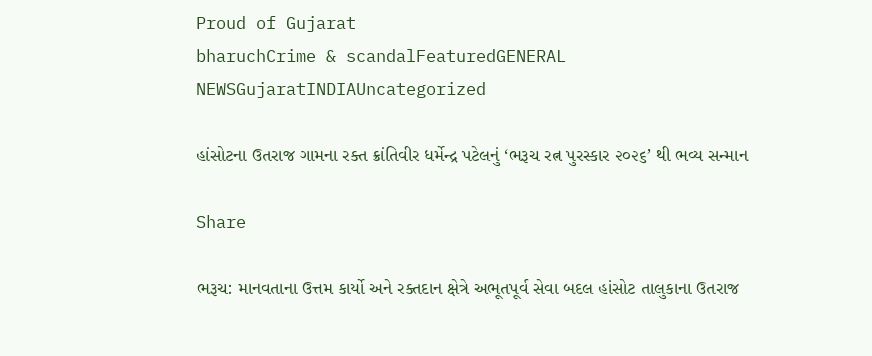Proud of Gujarat
bharuchCrime & scandalFeaturedGENERAL NEWSGujaratINDIAUncategorized

હાંસોટના ઉતરાજ ગામના રક્ત ક્રાંતિવીર ધર્મેન્દ્ર પટેલનું ‘ભરૂચ રત્ન પુરસ્કાર ૨૦૨૬’ થી ભવ્ય સન્માન

Share

ભરૂચ: માનવતાના ઉત્તમ કાર્યો અને રક્તદાન ક્ષેત્રે અભૂતપૂર્વ સેવા બદલ હાંસોટ તાલુકાના ઉતરાજ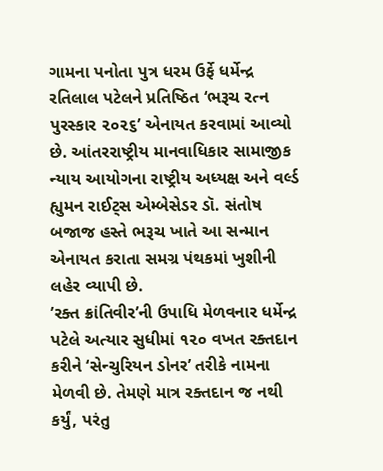ગામના પનોતા પુત્ર ધરમ ઉર્ફે ધર્મેન્દ્ર રતિલાલ પટેલને પ્રતિષ્ઠિત ‘ભરૂચ રત્ન પુરસ્કાર ૨૦૨૬’ એનાયત કરવામાં આવ્યો છે. આંતરરાષ્ટ્રીય માનવાધિકાર સામાજીક ન્યાય આયોગના રાષ્ટ્રીય અધ્યક્ષ અને વર્લ્ડ હ્યુમન રાઈટ્સ એમ્બેસેડર ડૉ. સંતોષ બજાજ હસ્તે ભરૂચ ખાતે આ સન્માન એનાયત કરાતા સમગ્ર પંથકમાં ખુશીની લહેર વ્યાપી છે.
’રક્ત ક્રાંતિવીર’ની ઉપાધિ મેળવનાર ધર્મેન્દ્ર પટેલે અત્યાર સુધીમાં ૧૨૦ વખત રક્તદાન કરીને ‘સેન્ચુરિયન ડોનર’ તરીકે નામના મેળવી છે. તેમણે માત્ર રક્તદાન જ નથી કર્યું, પરંતુ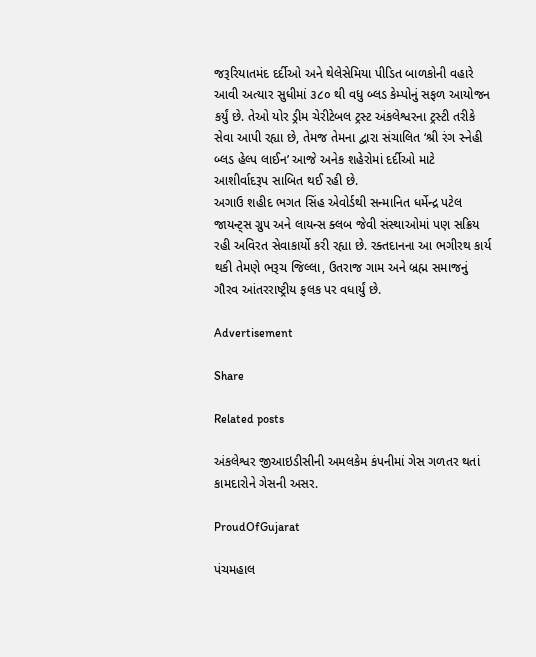જરૂરિયાતમંદ દર્દીઓ અને થેલેસેમિયા પીડિત બાળકોની વહારે આવી અત્યાર સુધીમાં ૩૮૦ થી વધુ બ્લડ કેમ્પોનું સફળ આયોજન કર્યું છે. તેઓ યોર ડ્રીમ ચેરીટેબલ ટ્રસ્ટ અંકલેશ્વરના ટ્રસ્ટી તરીકે સેવા આપી રહ્યા છે, તેમજ તેમના દ્વારા સંચાલિત ‘શ્રી રંગ સ્નેહી બ્લડ હેલ્પ લાઈન’ આજે અનેક શહેરોમાં દર્દીઓ માટે આશીર્વાદરૂપ સાબિત થઈ રહી છે.
અગાઉ શહીદ ભગત સિંહ એવોર્ડથી સન્માનિત ધર્મેન્દ્ર પટેલ જાયન્ટ્સ ગ્રુપ અને લાયન્સ ક્લબ જેવી સંસ્થાઓમાં પણ સક્રિય રહી અવિરત સેવાકાર્યો કરી રહ્યા છે. રક્તદાનના આ ભગીરથ કાર્ય થકી તેમણે ભરૂચ જિલ્લા, ઉતરાજ ગામ અને બ્રહ્મ સમાજનું ગૌરવ આંતરરાષ્ટ્રીય ફલક પર વધાર્યું છે.

Advertisement

Share

Related posts

અંકલેશ્વર જીઆઇડીસીની અમલકેમ કંપનીમાં ગેસ ગળતર થતાં કામદારોને ગેસની અસર.

ProudOfGujarat

પંચમહાલ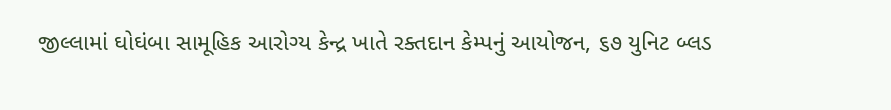જીલ્લામાં ઘોઘંબા સામૂહિક આરોગ્ય કેન્દ્ર ખાતે રક્તદાન કેમ્પનું આયોજન, ૬૭ યુનિટ બ્લડ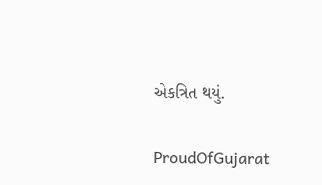એકત્રિત થયું.

ProudOfGujarat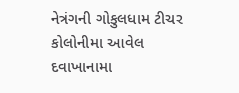નેત્રંગની ગોકુલધામ ટીચર કોલોનીમા આવેલ દવાખાનામા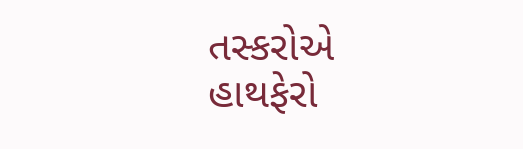તસ્કરોએ હાથફેરો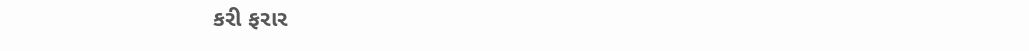કરી ફરાર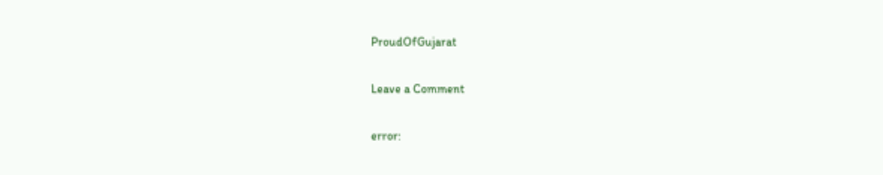ProudOfGujarat

Leave a Comment

error: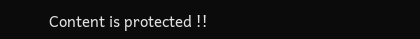Content is protected !!